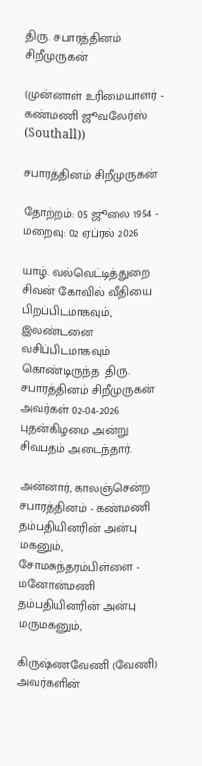திரு. சபாரத்தினம் சிறீமுருகன்

(முன்னாள் உரிமையாளர் - கண்மணி ஜூவலேர்ஸ் (Southall))

சபாரத்தினம் சிறீமுருகன்

தோற்றம்: 05 ஜூலை 1954 - மறைவு: 02 ஏப்ரல் 2026

யாழ். வல்வெட்டித்துறை சிவன் கோவில் வீதியை பிறப்பிடமாகவும், இலண்டனை வசிப்பிடமாகவும் கொண்டிருந்த  திரு. சபாரத்தினம் சிறீமுருகன் அவர்கள் 02-04-2026 புதன்கிழமை அன்று சிவபதம் அடைந்தார்.

அன்னார், காலஞ்சென்ற சபாரத்தினம் - கண்மணி தம்பதியினரின் அன்பு மகனும், சோமசுந்தரம்பிள்ளை - மனோன்மணி தம்பதியினரின் அன்பு மருமகனும்,

கிருஷ்ணவேணி (வேணி) அவர்களின்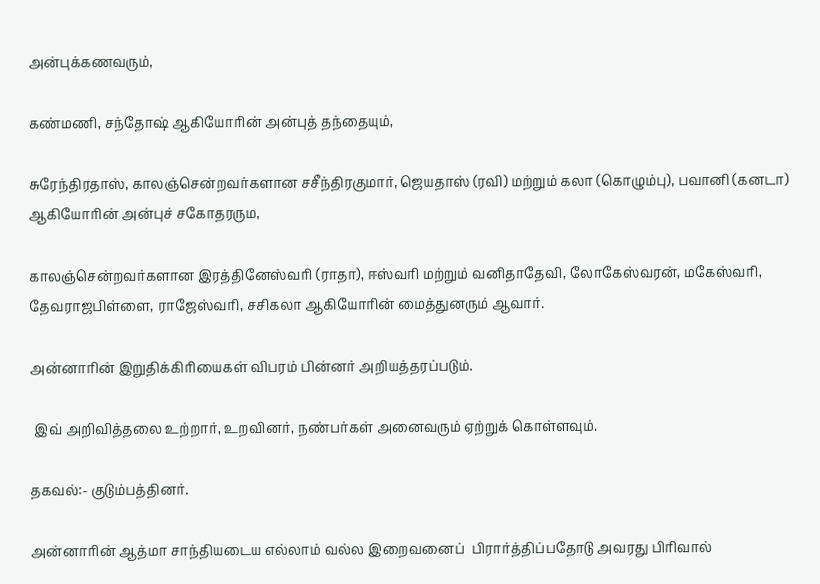அன்புக்கணவரும்,

கண்மணி, சந்தோஷ் ஆகியோரின் அன்புத் தந்தையும்,

சுரேந்திரதாஸ், காலஞ்சென்றவர்களான சசீந்திரகுமார், ஜெயதாஸ் (ரவி) மற்றும் கலா (கொழும்பு), பவானி (கனடா) ஆகியோரின் அன்புச் சகோதரரும,

காலஞ்சென்றவர்களான இரத்தினேஸ்வரி (ராதா), ஈஸ்வரி மற்றும் வனிதாதேவி, லோகேஸ்வரன், மகேஸ்வரி, தேவராஜபிள்ளை, ராஜேஸ்வரி, சசிகலா ஆகியோரின் மைத்துனரும் ஆவார்.

அன்னாரின் இறுதிக்கிரியைகள் விபரம் பின்னர் அறியத்தரப்படும்.

 இவ் அறிவித்தலை உற்றார், உறவினர், நண்பர்கள் அனைவரும் ஏற்றுக் கொள்ளவும்.

தகவல்:- குடும்பத்தினர்.

அன்னாரின் ஆத்மா சாந்தியடைய எல்லாம் வல்ல இறைவனைப்  பிரார்த்திப்பதோடு அவரது பிரிவால்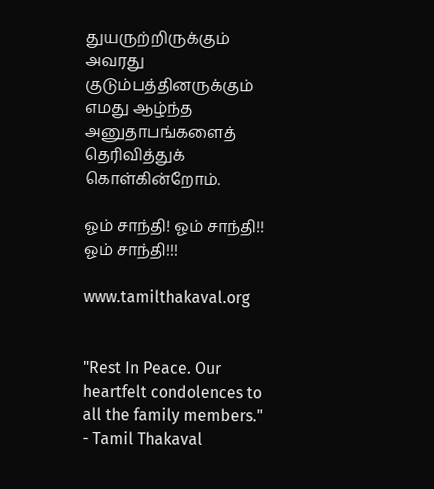துயருற்றிருக்கும் அவரது குடும்பத்தினருக்கும் எமது ஆழ்ந்த அனுதாபங்களைத் தெரிவித்துக் கொள்கின்றோம்.

ஓம் சாந்தி! ஓம் சாந்தி!! ஓம் சாந்தி!!!

www.tamilthakaval.org


"Rest In Peace. Our heartfelt condolences to all the family members."
- Tamil Thakaval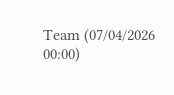Team (07/04/2026 00:00)